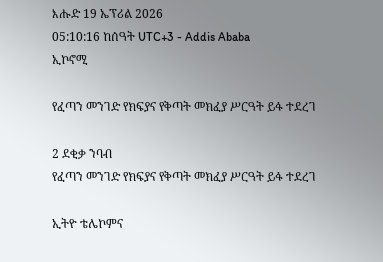እሑድ 19 ኤፕሪል 2026
05:10:16 ከሰዓት UTC+3 - Addis Ababa
ኢኮኖሚ

የፈጣን መንገድ የክፍያና የቅጣት መክፈያ ሥርዓት ይፋ ተደረገ

2 ደቂቃ ንባብ
የፈጣን መንገድ የክፍያና የቅጣት መክፈያ ሥርዓት ይፋ ተደረገ

ኢትዮ ቴሌኮምና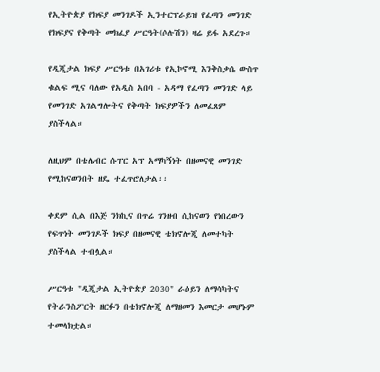የኢትዮጵያ የክፍያ መንገዶች ኢንተርፕራይዝ የፈጣን መንገድ የክፍያና የቅጣት መክፈያ ሥርዓት(ሶሉሽን) ዛሬ ይፋ አደረጉ።

የዲጂታል ክፍያ ሥርዓቱ በአገሪቱ የኢኮኖሚ እንቅስቃሴ ውስጥ ቁልፍ ሚና ባለው የአዲስ አበባ - አዳማ የፈጣን መንገድ ላይ የመንገድ አገልግሎትና የቅጣት ክፍያዎችን ለመፈጸም ያስችላል።

ለዚህም በቴሌብር ሱፐር አፕ አማካኝነት በዘመናዊ መንገድ የሚከናወንበት ዘዴ ተፈጥሮለታል፡፡

ቀደም ሲል በእጅ ንክኪና በጥሬ ገንዘብ ሲከናወን የነበረውን የፍጥነት መንገዶች ክፍያ በዘመናዊ ቴክኖሎጂ ለመተካት ያስችላል ተብሏል።

ሥርዓቱ "ዲጂታል ኢትዮጵያ 2030" ራዕይን ለማሳካትና የትራንስፖርት ዘርፉን በቴክኖሎጂ ለማዘመን እመርታ መሆኑም ተመላክቷል።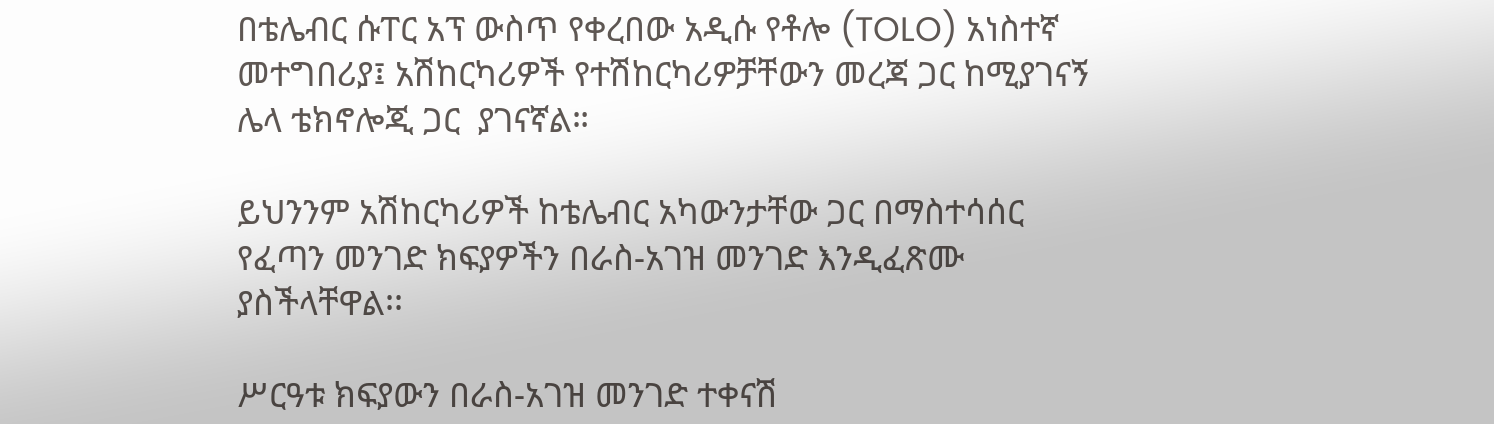በቴሌብር ሱፐር አፕ ውስጥ የቀረበው አዲሱ የቶሎ (TOLO) አነስተኛ መተግበሪያ፤ አሽከርካሪዎች የተሽከርካሪዎቻቸውን መረጃ ጋር ከሚያገናኝ ሌላ ቴክኖሎጂ ጋር  ያገናኛል።

ይህንንም አሽከርካሪዎች ከቴሌብር አካውንታቸው ጋር በማስተሳሰር የፈጣን መንገድ ክፍያዎችን በራስ-አገዝ መንገድ እንዲፈጽሙ ያስችላቸዋል፡፡

ሥርዓቱ ክፍያውን በራስ-አገዝ መንገድ ተቀናሽ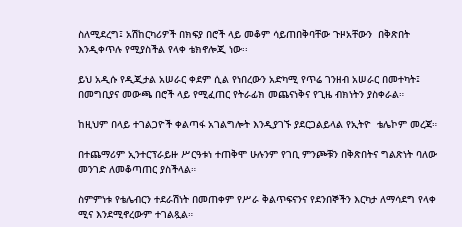ስለሚደረግ፤ አሽከርካሪዎች በክፍያ በሮች ላይ መቆም ሳይጠበቅባቸው ጉዞአቸውን  በቅጽበት እንዲቀጥሉ የሚያስችል የላቀ ቴክኖሎጂ ነው፡፡

ይህ አዲሱ የዲጂታል አሠራር ቀደም ሲል የነበረውን አድካሚ የጥሬ ገንዘብ አሠራር በመተካት፤ በመግቢያና መውጫ በሮች ላይ የሚፈጠር የትራፊክ መጨናነቅና የጊዜ ብክነትን ያስቀራል።

ከዚህም በላይ ተገልጋዮች ቀልጣፋ አገልግሎት እንዲያገኙ ያደርጋልይላል የኢትዮ  ቴሌኮም መረጃ።

በተጨማሪም ኢንተርፕራይዙ ሥርዓቱነ ተጠቅሞ ሁሉንም የገቢ ምንጮቹን በቅጽበትና ግልጽነት ባለው መንገድ ለመቆጣጠር ያስችላል።

ስምምነቱ የቴሌብርን ተደራሽነት በመጠቀም የሥራ ቅልጥፍናንና የደንበኞችን እርካታ ለማሳደግ የላቀ ሚና እንደሚኖረውም ተገልጿል።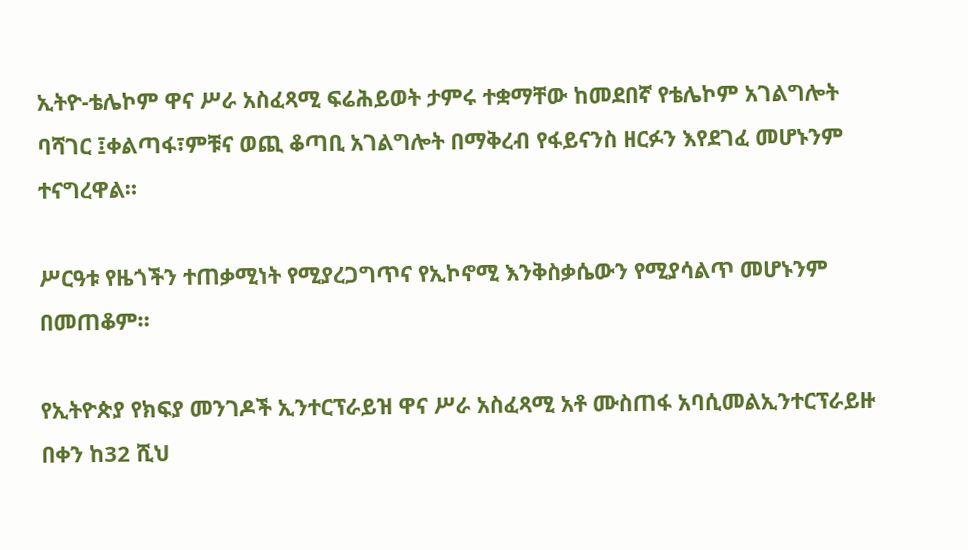ኢትዮ-ቴሌኮም ዋና ሥራ አስፈጻሚ ፍሬሕይወት ታምሩ ተቋማቸው ከመደበኛ የቴሌኮም አገልግሎት ባሻገር ፤ቀልጣፋ፣ምቹና ወጪ ቆጣቢ አገልግሎት በማቅረብ የፋይናንስ ዘርፉን እየደገፈ መሆኑንም  ተናግረዋል።

ሥርዓቱ የዜጎችን ተጠቃሚነት የሚያረጋግጥና የኢኮኖሚ እንቅስቃሴውን የሚያሳልጥ መሆኑንም በመጠቆም።

የኢትዮጵያ የክፍያ መንገዶች ኢንተርፕራይዝ ዋና ሥራ አስፈጻሚ አቶ ሙስጠፋ አባሲመልኢንተርፕራይዙ በቀን ከ32 ሺህ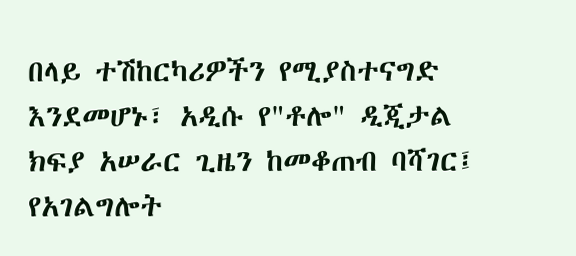በላይ ተሽከርካሪዎችን የሚያስተናግድ እንደመሆኑ፣ አዲሱ የ"ቶሎ" ዲጂታል ክፍያ አሠራር ጊዜን ከመቆጠብ ባሻገር፤ የአገልግሎት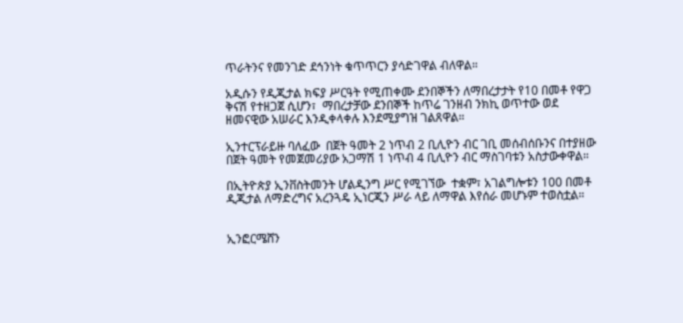ጥራትንና የመንገድ ደኅንነት ቁጥጥርን ያሳድገዋል ብለዋል።

አዲሱን የዲጂታል ክፍያ ሥርዓት የሚጠቀሙ ደንበኞችን ለማበረታታት የ10 በመቶ የዋጋ ቅናሽ የተዘጋጀ ሲሆን፣  ማበረታቻው ደንበኞች ከጥሬ ገንዘብ ንክኪ ወጥተው ወደ ዘመናዊው አሠራር እንዲቀላቀሉ እንደሚያግዝ ገልጸዋል።

ኢንተርፕራይዙ ባለፈው  በጀት ዓመት 2 ነጥብ 2 ቢሊዮን ብር ገቢ መሰብሰቡንና በተያዘው በጀት ዓመት የመጀመሪያው አጋማሽ 1 ነጥብ 4 ቢሊዮን ብር ማስገባቱን አስታውቀዋል።

በኢትዮጵያ ኢንቨስትመንት ሆልዲንግ ሥር የሚገኘው  ተቋም፣ አገልግሎቱን 100 በመቶ ዲጂታል ለማድረግና አረንጓዴ ኢነርጂን ሥራ ላይ ለማዋል እየሰራ መሆኑም ተወስቷል።


ኢንፎርሜሸን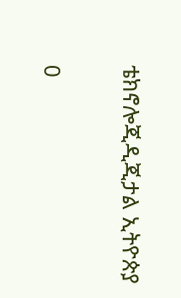ቴክኖሎጂዲጂታል ኢትዮጵያ

0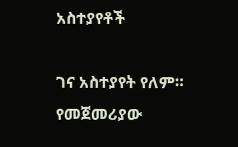አስተያየቶች

ገና አስተያየት የለም። የመጀመሪያው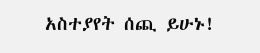አስተያየት ሰጪ ይሁኑ!